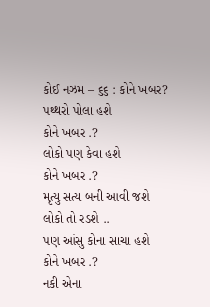કોઈ નઝમ – ૬૬ : કોને ખબર?
પથ્થરો પોલા હશે
કોને ખબર .?
લોકો પણ કેવા હશે
કોને ખબર .?
મૃત્યુ સત્ય બની આવી જશે
લોકો તો રડશે ..
પણ આંસુ કોના સાચા હશે
કોને ખબર .?
નકી એના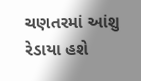ચણતરમાં આંશુ રેડાયા હશે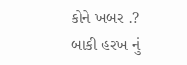કોને ખબર .?
બાકી હરખ નું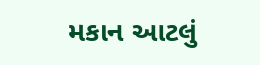મકાન આટલું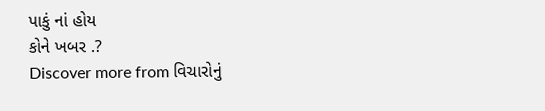પાકું નાં હોય
કોને ખબર .?
Discover more from વિચારોનું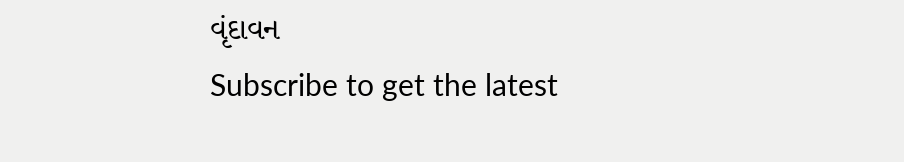વૃંદાવન
Subscribe to get the latest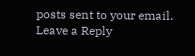posts sent to your email.
Leave a Reply